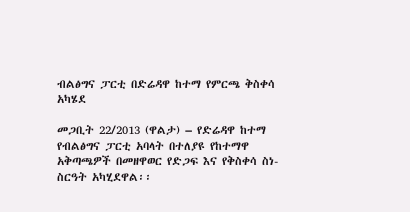ብልፅግና ፓርቲ በድሬዳዋ ከተማ የምርጫ ቅስቀሳ አካሄደ

መጋቢት 22/2013 (ዋልታ) – የድሬዳዋ ከተማ የብልፅግና ፓርቲ አባላት በተለያዩ የከተማዋ አቅጣጫዎች በመዘዋወር የድጋፍ እና የቅስቀሳ ስነ-ስርዓት አካሂደዋል፡፡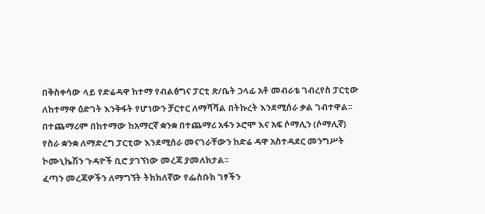በቅስቀሳው ላይ የድሬዳዋ ከተማ የብልፅግና ፓርቲ ጽ/ቤት ኃላፊ አቶ መብራቴ ገብረየስ ፓርቲው ለከተማዋ ዕድገት እንቅፋት የሆነውን ቻርተር ለማሻሻል በትኩረት እንደሚሰራ ቃል ገብተዋል፡፡
በተጨማሪም በከተማው ከአማርኛ ቋንቋ በተጨማሪ አፋን ኦሮሞ እና አፍ ሶማሊን (ሶማሊኛ) የስራ ቋንቋ ለማድረግ ፓርቲው እንደሚሰራ መናገራቸውን ከድሬ ዳዋ አስተዳደር መንግሥት ኮሙኒኬሽን ጉዳዮች ቢሮ ያገኘነው መረጃ ያመለክታል፡፡
ፈጣን መረጃዎችን ለማግኘት ትክክለኛው የፌስቡክ ገፃችን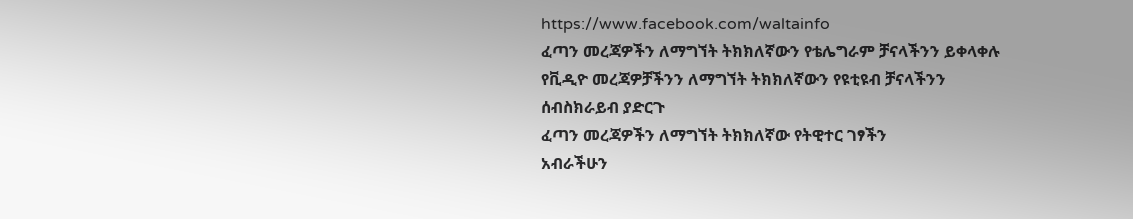https://www.facebook.com/waltainfo
ፈጣን መረጃዎችን ለማግኘት ትክክለኛውን የቴሌግራም ቻናላችንን ይቀላቀሉ
የቪዲዮ መረጃዎቻችንን ለማግኘት ትክክለኛውን የዩቲዩብ ቻናላችንን ሰብስክራይብ ያድርጉ
ፈጣን መረጃዎችን ለማግኘት ትክክለኛው የትዊተር ገፃችን
አብራችሁን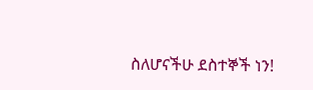ስለሆናችሁ ደስተኞች ነን!